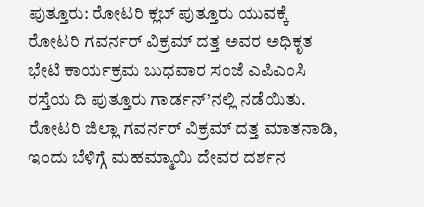ಪುತ್ತೂರು: ರೋಟರಿ ಕ್ಲಬ್ ಪುತ್ತೂರು ಯುವಕ್ಕೆ ರೋಟರಿ ಗವರ್ನರ್ ವಿಕ್ರಮ್ ದತ್ತ ಅವರ ಅಧಿಕೃತ ಭೇಟಿ ಕಾರ್ಯಕ್ರಮ ಬುಧವಾರ ಸಂಜೆ ಎಪಿಎಂಸಿ ರಸ್ತೆಯ ದಿ ಪುತ್ತೂರು ಗಾರ್ಡನ್’ನಲ್ಲಿ ನಡೆಯಿತು.
ರೋಟರಿ ಜಿಲ್ಲಾ ಗವರ್ನರ್ ವಿಕ್ರಮ್ ದತ್ತ ಮಾತನಾಡಿ, ಇಂದು ಬೆಳಿಗ್ಗೆ ಮಹಮ್ಮಾಯಿ ದೇವರ ದರ್ಶನ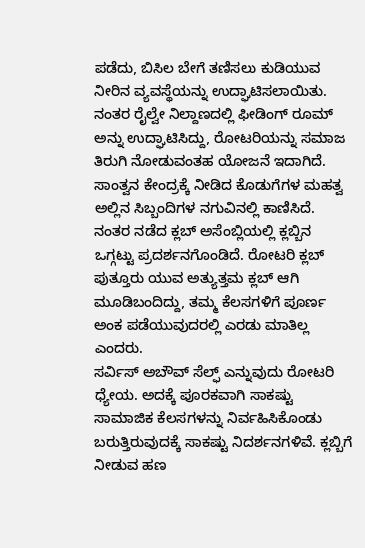ಪಡೆದು, ಬಿಸಿಲ ಬೇಗೆ ತಣಿಸಲು ಕುಡಿಯುವ ನೀರಿನ ವ್ಯವಸ್ಥೆಯನ್ನು ಉದ್ಘಾಟಿಸಲಾಯಿತು. ನಂತರ ರೈಲ್ವೇ ನಿಲ್ದಾಣದಲ್ಲಿ ಫೀಡಿಂಗ್ ರೂಮ್ ಅನ್ನು ಉದ್ಘಾಟಿಸಿದ್ದು, ರೋಟರಿಯನ್ನು ಸಮಾಜ ತಿರುಗಿ ನೋಡುವಂತಹ ಯೋಜನೆ ಇದಾಗಿದೆ. ಸಾಂತ್ವನ ಕೇಂದ್ರಕ್ಕೆ ನೀಡಿದ ಕೊಡುಗೆಗಳ ಮಹತ್ವ ಅಲ್ಲಿನ ಸಿಬ್ಬಂದಿಗಳ ನಗುವಿನಲ್ಲಿ ಕಾಣಿಸಿದೆ. ನಂತರ ನಡೆದ ಕ್ಲಬ್ ಅಸೆಂಬ್ಲಿಯಲ್ಲಿ ಕ್ಲಬ್ಬಿನ ಒಗ್ಗಟ್ಟು ಪ್ರದರ್ಶನಗೊಂಡಿದೆ. ರೋಟರಿ ಕ್ಲಬ್ ಪುತ್ತೂರು ಯುವ ಅತ್ಯುತ್ತಮ ಕ್ಲಬ್ ಆಗಿ ಮೂಡಿಬಂದಿದ್ದು, ತಮ್ಮ ಕೆಲಸಗಳಿಗೆ ಪೂರ್ಣ ಅಂಕ ಪಡೆಯುವುದರಲ್ಲಿ ಎರಡು ಮಾತಿಲ್ಲ ಎಂದರು.
ಸರ್ವಿಸ್ ಅಬೌವ್ ಸೆಲ್ಫ್ ಎನ್ನುವುದು ರೋಟರಿ ಧ್ಯೇಯ. ಅದಕ್ಕೆ ಪೂರಕವಾಗಿ ಸಾಕಷ್ಟು ಸಾಮಾಜಿಕ ಕೆಲಸಗಳನ್ನು ನಿರ್ವಹಿಸಿಕೊಂಡು ಬರುತ್ತಿರುವುದಕ್ಕೆ ಸಾಕಷ್ಟು ನಿದರ್ಶನಗಳಿವೆ. ಕ್ಲಬ್ಬಿಗೆ ನೀಡುವ ಹಣ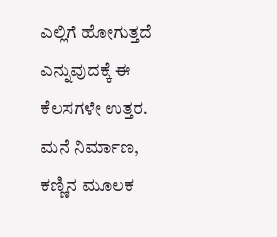ಎಲ್ಲಿಗೆ ಹೋಗುತ್ತದೆ ಎನ್ನುವುದಕ್ಕೆ ಈ ಕೆಲಸಗಳೇ ಉತ್ತರ. ಮನೆ ನಿರ್ಮಾಣ, ಕಣ್ಣಿನ ಮೂಲಕ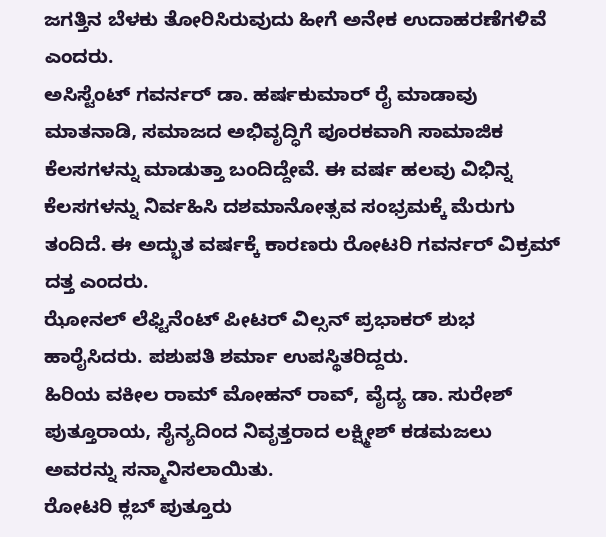ಜಗತ್ತಿನ ಬೆಳಕು ತೋರಿಸಿರುವುದು ಹೀಗೆ ಅನೇಕ ಉದಾಹರಣೆಗಳಿವೆ ಎಂದರು.
ಅಸಿಸ್ಟೆಂಟ್ ಗವರ್ನರ್ ಡಾ. ಹರ್ಷಕುಮಾರ್ ರೈ ಮಾಡಾವು ಮಾತನಾಡಿ, ಸಮಾಜದ ಅಭಿವೃದ್ಧಿಗೆ ಪೂರಕವಾಗಿ ಸಾಮಾಜಿಕ ಕೆಲಸಗಳನ್ನು ಮಾಡುತ್ತಾ ಬಂದಿದ್ದೇವೆ. ಈ ವರ್ಷ ಹಲವು ವಿಭಿನ್ನ ಕೆಲಸಗಳನ್ನು ನಿರ್ವಹಿಸಿ ದಶಮಾನೋತ್ಸವ ಸಂಭ್ರಮಕ್ಕೆ ಮೆರುಗು ತಂದಿದೆ. ಈ ಅದ್ಭುತ ವರ್ಷಕ್ಕೆ ಕಾರಣರು ರೋಟರಿ ಗವರ್ನರ್ ವಿಕ್ರಮ್ ದತ್ತ ಎಂದರು.
ಝೋನಲ್ ಲೆಫ್ಟಿನೆಂಟ್ ಪೀಟರ್ ವಿಲ್ಸನ್ ಪ್ರಭಾಕರ್ ಶುಭ ಹಾರೈಸಿದರು. ಪಶುಪತಿ ಶರ್ಮಾ ಉಪಸ್ಥಿತರಿದ್ದರು.
ಹಿರಿಯ ವಕೀಲ ರಾಮ್ ಮೋಹನ್ ರಾವ್, ವೈದ್ಯ ಡಾ. ಸುರೇಶ್ ಪುತ್ತೂರಾಯ, ಸೈನ್ಯದಿಂದ ನಿವೃತ್ತರಾದ ಲಕ್ಷ್ಮೀಶ್ ಕಡಮಜಲು ಅವರನ್ನು ಸನ್ಮಾನಿಸಲಾಯಿತು.
ರೋಟರಿ ಕ್ಲಬ್ ಪುತ್ತೂರು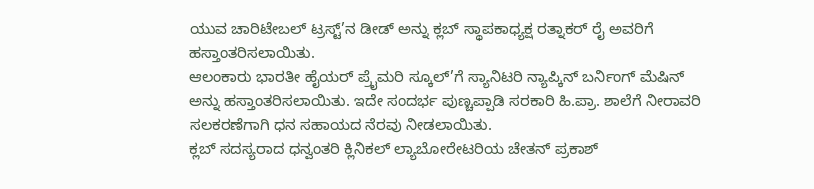ಯುವ ಚಾರಿಟೇಬಲ್ ಟ್ರಸ್ಟ್’ನ ಡೀಡ್ ಅನ್ನು ಕ್ಲಬ್ ಸ್ಥಾಪಕಾಧ್ಯಕ್ಷ ರತ್ನಾಕರ್ ರೈ ಅವರಿಗೆ ಹಸ್ತಾಂತರಿಸಲಾಯಿತು.
ಆಲಂಕಾರು ಭಾರತೀ ಹೈಯರ್ ಪ್ರೈಮರಿ ಸ್ಕೂಲ್’ಗೆ ಸ್ಯಾನಿಟರಿ ನ್ಯಾಪ್ಕಿನ್ ಬರ್ನಿಂಗ್ ಮೆಷಿನ್ ಅನ್ನು ಹಸ್ತಾಂತರಿಸಲಾಯಿತು. ಇದೇ ಸಂದರ್ಭ ಪುಣ್ಚಪ್ಪಾಡಿ ಸರಕಾರಿ ಹಿ.ಪ್ರಾ. ಶಾಲೆಗೆ ನೀರಾವರಿ ಸಲಕರಣೆಗಾಗಿ ಧನ ಸಹಾಯದ ನೆರವು ನೀಡಲಾಯಿತು.
ಕ್ಲಬ್ ಸದಸ್ಯರಾದ ಧನ್ವಂತರಿ ಕ್ಲಿನಿಕಲ್ ಲ್ಯಾಬೋರೇಟರಿಯ ಚೇತನ್ ಪ್ರಕಾಶ್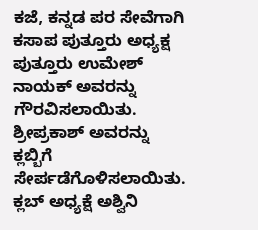ಕಜೆ, ಕನ್ನಡ ಪರ ಸೇವೆಗಾಗಿ ಕಸಾಪ ಪುತ್ತೂರು ಅಧ್ಯಕ್ಷ ಪುತ್ತೂರು ಉಮೇಶ್ ನಾಯಕ್ ಅವರನ್ನು ಗೌರವಿಸಲಾಯಿತು. ಶ್ರೀಪ್ರಕಾಶ್ ಅವರನ್ನು ಕ್ಲಬ್ಬಿಗೆ ಸೇರ್ಪಡೆಗೊಳಿಸಲಾಯಿತು.
ಕ್ಲಬ್ ಅಧ್ಯಕ್ಷೆ ಅಶ್ವಿನಿ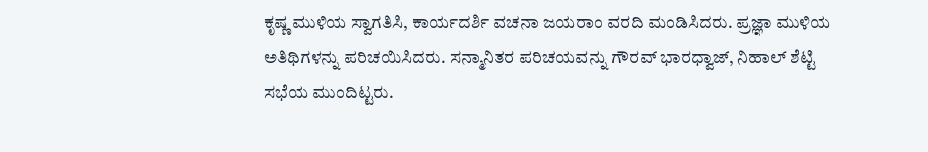ಕೃಷ್ಣ ಮುಳಿಯ ಸ್ವಾಗತಿಸಿ, ಕಾರ್ಯದರ್ಶಿ ವಚನಾ ಜಯರಾಂ ವರದಿ ಮಂಡಿಸಿದರು. ಪ್ರಜ್ಞಾ ಮುಳಿಯ ಅತಿಥಿಗಳನ್ನು ಪರಿಚಯಿಸಿದರು. ಸನ್ಮಾನಿತರ ಪರಿಚಯವನ್ನು ಗೌರವ್ ಭಾರಧ್ವಾಜ್, ನಿಹಾಲ್ ಶೆಟ್ಟಿ ಸಭೆಯ ಮುಂದಿಟ್ಟರು.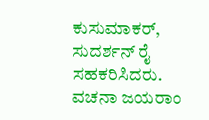ಕುಸುಮಾಕರ್, ಸುದರ್ಶನ್ ರೈ ಸಹಕರಿಸಿದರು. ವಚನಾ ಜಯರಾಂ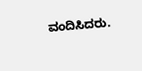ವಂದಿಸಿದರು.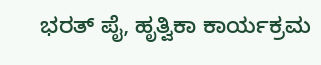ಭರತ್ ಪೈ, ಹೃತ್ವಿಕಾ ಕಾರ್ಯಕ್ರಮ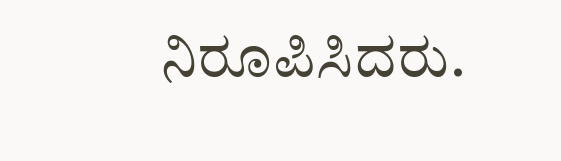ನಿರೂಪಿಸಿದರು.